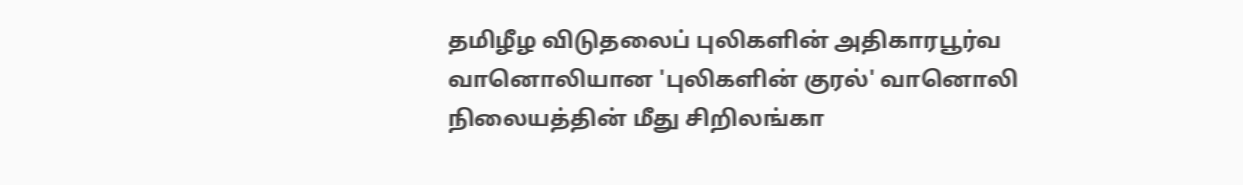தமிழீழ விடுதலைப் புலிகளின் அதிகாரபூர்வ வானொலியான 'புலிகளின் குரல்' வானொலி நிலையத்தின் மீது சிறிலங்கா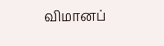விமானப்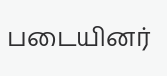படையினர்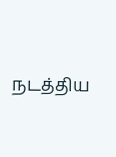நடத்திய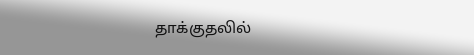தாக்குதலில்